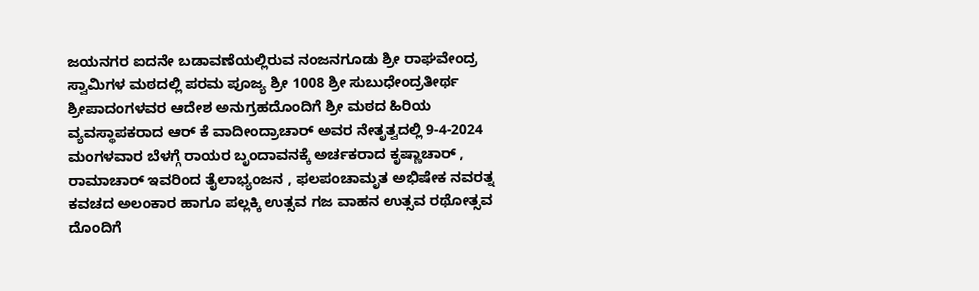ಜಯನಗರ ಐದನೇ ಬಡಾವಣೆಯಲ್ಲಿರುವ ನಂಜನಗೂಡು ಶ್ರೀ ರಾಘವೇಂದ್ರ ಸ್ವಾಮಿಗಳ ಮಠದಲ್ಲಿ ಪರಮ ಪೂಜ್ಯ ಶ್ರೀ 1008 ಶ್ರೀ ಸುಬುಧೇಂದ್ರತೀರ್ಥ ಶ್ರೀಪಾದಂಗಳವರ ಆದೇಶ ಅನುಗ್ರಹದೊಂದಿಗೆ ಶ್ರೀ ಮಠದ ಹಿರಿಯ ವ್ಯವಸ್ಥಾಪಕರಾದ ಆರ್ ಕೆ ವಾದೀಂದ್ರಾಚಾರ್ ಅವರ ನೇತೃತ್ವದಲ್ಲಿ 9-4-2024 ಮಂಗಳವಾರ ಬೆಳಗ್ಗೆ ರಾಯರ ಬೃಂದಾವನಕ್ಕೆ ಅರ್ಚಕರಾದ ಕೃಷ್ಣಾಚಾರ್ , ರಾಮಾಚಾರ್ ಇವರಿಂದ ತೈಲಾಭ್ಯಂಜನ , ಫಲಪಂಚಾಮೃತ ಅಭಿಷೇಕ ನವರತ್ನ ಕವಚದ ಅಲಂಕಾರ ಹಾಗೂ ಪಲ್ಲಕ್ಕಿ ಉತ್ಸವ ಗಜ ವಾಹನ ಉತ್ಸವ ರಥೋತ್ಸವ ದೊಂದಿಗೆ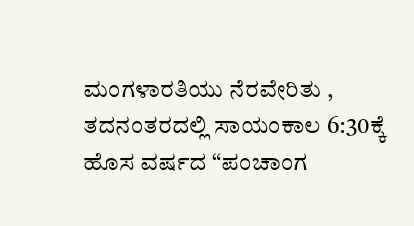ಮಂಗಳಾರತಿಯು ನೆರವೇರಿತು , ತದನಂತರದಲ್ಲಿ ಸಾಯಂಕಾಲ 6:30ಕ್ಕೆ ಹೊಸ ವರ್ಷದ “ಪಂಚಾಂಗ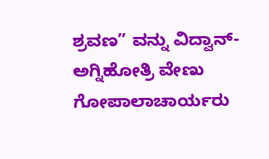ಶ್ರವಣ” ವನ್ನು ವಿದ್ವಾನ್- ಅಗ್ನಿಹೋತ್ರಿ ವೇಣು ಗೋಪಾಲಾಚಾರ್ಯರು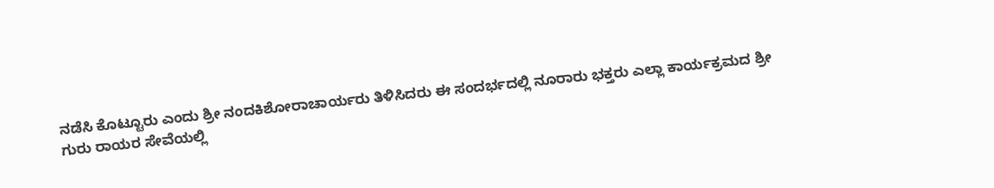ನಡೆಸಿ ಕೊಟ್ಟೂರು ಎಂದು ಶ್ರೀ ನಂದಕಿಶೋರಾಚಾರ್ಯರು ತಿಳಿಸಿದರು ಈ ಸಂದರ್ಭದಲ್ಲಿ ನೂರಾರು ಭಕ್ತರು ಎಲ್ಲಾ ಕಾರ್ಯಕ್ರಮದ ಶ್ರೀ ಗುರು ರಾಯರ ಸೇವೆಯಲ್ಲಿ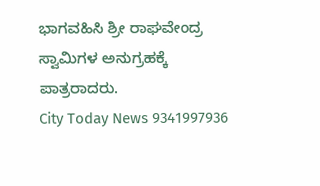ಭಾಗವಹಿಸಿ ಶ್ರೀ ರಾಘವೇಂದ್ರ ಸ್ವಾಮಿಗಳ ಅನುಗ್ರಹಕ್ಕೆ ಪಾತ್ರರಾದರು.
City Today News 9341997936